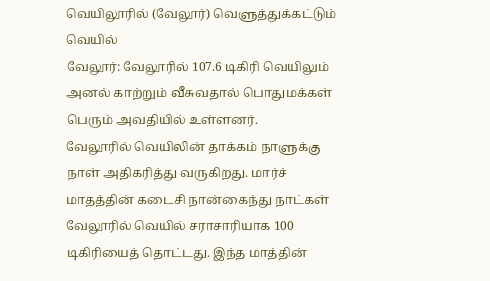வெயிலூரில் (வேலூர்) வெளுத்துக்கட்டும் வெயில்
வேலூர்: வேலூரில் 107.6 டிகிரி வெயிலும் அனல் காற்றும் வீசுவதால் பொதுமக்கள் பெரும் அவதியில் உள்ளனர்.
வேலூரில் வெயிலின் தாக்கம் நாளுக்கு நாள் அதிகரித்து வருகிறது. மார்ச் மாதத்தின் கடைசி நான்கைந்து நாட்கள் வேலூரில் வெயில் சராசாரியாக 100 டிகிரியைத் தொட்டது. இந்த மாத்தின்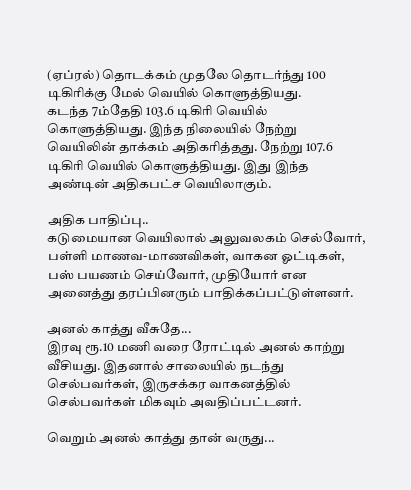(ஏப்ரல்) தொடக்கம் முதலே தொடர்ந்து 100 டிகிரிக்கு மேல் வெயில் கொளுத்தியது.
கடந்த 7ம்தேதி 103.6 டிகிரி வெயில் கொளுத்தியது. இந்த நிலையில் நேற்று வெயிலின் தாக்கம் அதிகரித்தது. நேற்று 107.6 டிகிரி வெயில் கொளுத்தியது. இது இந்த அண்டின் அதிகபட்ச வெயிலாகும்.

அதிக பாதிப்பு..
கடுமையான வெயிலால் அலுவலகம் செல்வோர், பள்ளி மாணவ-மாணவிகள், வாகன ஓட்டிகள், பஸ் பயணம் செய்வோர், முதியோர் என அனைத்து தரப்பினரும் பாதிக்கப்பட்டுள்ளனர்.

அனல் காத்து வீசுதே...
இரவு ரூ.10 மணி வரை ரோட்டில் அனல் காற்று வீசியது. இதனால் சாலையில் நடந்து செல்பவர்கள், இருசக்கர வாகனத்தில் செல்பவர்கள் மிகவும் அவதிப்பட்டனர்.

வெறும் அனல் காத்து தான் வருது...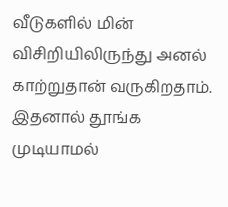வீடுகளில் மின் விசிறியிலிருந்து அனல் காற்றுதான் வருகிறதாம். இதனால் தூங்க முடியாமல்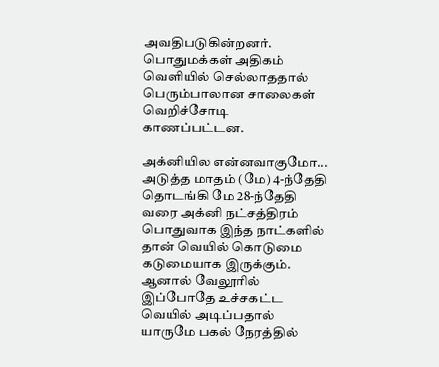அவதிபடுகின்றனர். பொதுமக்கள் அதிகம் வெளியில் செல்லாததால் பெரும்பாலான சாலைகள் வெறிச்சோடி காணப்பட்டன.

அக்னியில என்னவாகுமோ...
அடுத்த மாதம் (மே) 4-ந்தேதி தொடங்கி மே 28-ந்தேதி வரை அக்னி நட்சத்திரம் பொதுவாக இந்த நாட்களில் தான் வெயில் கொடுமை கடுமையாக இருக்கும். ஆனால் வேலூரில் இப்போதே உச்சகட்ட வெயில் அடிப்பதால் யாருமே பகல் நேரத்தில்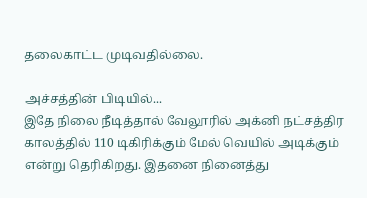தலைகாட்ட முடிவதில்லை.

அச்சத்தின் பிடியில்...
இதே நிலை நீடித்தால் வேலூரில் அக்னி நட்சத்திர காலத்தில் 110 டிகிரிக்கும் மேல் வெயில் அடிக்கும் என்று தெரிகிறது. இதனை நினைத்து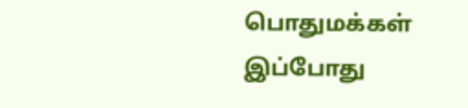பொதுமக்கள் இப்போது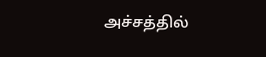அச்சத்தில்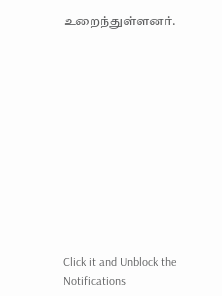உறைந்துள்ளனர்.












Click it and Unblock the Notifications